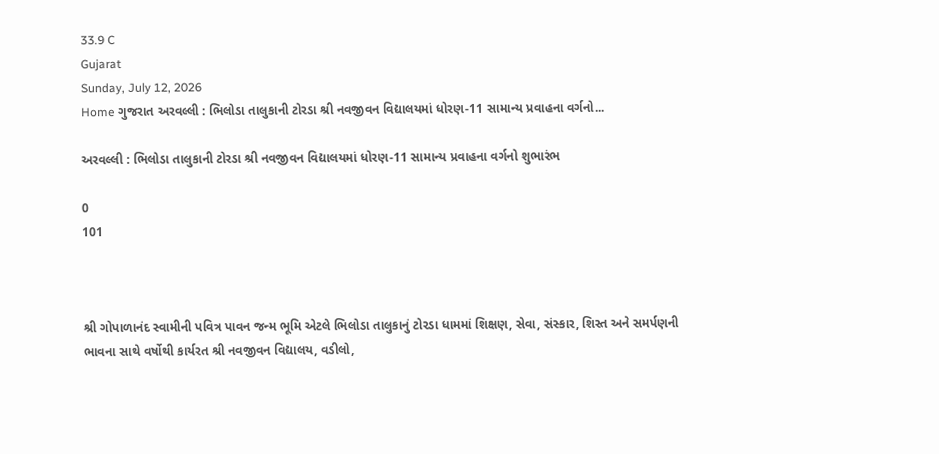33.9 C
Gujarat
Sunday, July 12, 2026
Home ગુજરાત અરવલ્લી : ભિલોડા તાલુકાની ટોરડા શ્રી નવજીવન વિદ્યાલયમાં ધોરણ-11 સામાન્ય પ્રવાહના વર્ગનો...

અરવલ્લી : ભિલોડા તાલુકાની ટોરડા શ્રી નવજીવન વિદ્યાલયમાં ધોરણ-11 સામાન્ય પ્રવાહના વર્ગનો શુભારંભ

0
101



શ્રી ગોપાળાનંદ સ્વામીની પવિત્ર પાવન જન્મ ભૂમિ એટલે ભિલોડા તાલુકાનું ટોરડા ધામમાં શિક્ષણ, સેવા, સંસ્કાર, શિસ્ત અને સમર્પણની ભાવના સાથે વર્ષોથી કાર્યરત શ્રી નવજીવન વિદ્યાલય, વડીલો,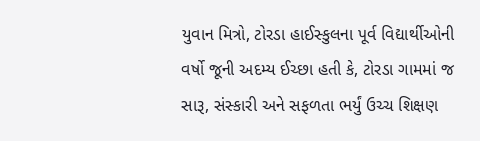યુવાન મિત્રો, ટોરડા હાઈસ્કુલના પૂર્વ વિદ્યાર્થીઓની વર્ષો જૂની અદમ્ય ઈચ્છા હતી કે, ટોરડા ગામમાં જ સારૂ, સંસ્કારી અને સફળતા ભર્યું ઉચ્ચ શિક્ષણ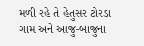મળી રહે તે હેતુસર ટોરડા ગામ અને આજુ-બાજુના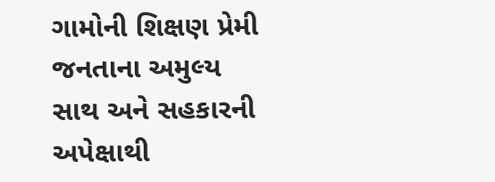ગામોની શિક્ષણ પ્રેમી જનતાના અમુલ્ય સાથ અને સહકારની અપેક્ષાથી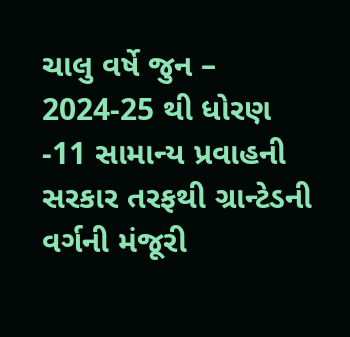ચાલુ વર્ષે જુન – 2024-25 થી ધોરણ -11 સામાન્ય પ્રવાહની સરકાર તરફથી ગ્રાન્ટેડની વર્ગની મંજૂરી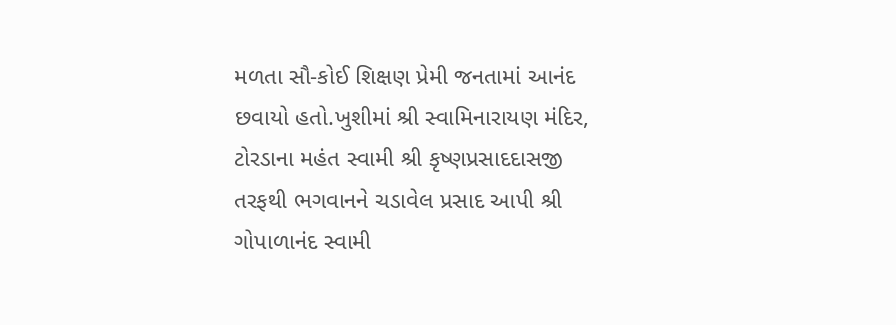મળતા સૌ-કોઈ શિક્ષણ પ્રેમી જનતામાં આનંદ છવાયો હતો.ખુશીમાં શ્રી સ્વામિનારાયણ મંદિર, ટોરડાના મહંત સ્વામી શ્રી કૃષ્ણપ્રસાદદાસજી તરફથી ભગવાનને ચડાવેલ પ્રસાદ આપી શ્રી ગોપાળાનંદ સ્વામી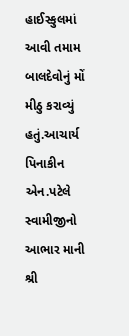હાઈસ્કુલમાં આવી તમામ બાલદેવોનું મોં મીઠુ કરાવ્યું હતું.આચાર્ય પિનાકીન એન.પટેલે સ્વામીજીનો આભાર માની શ્રી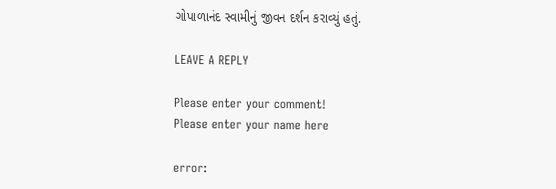ગોપાળાનંદ સ્વામીનું જીવન દર્શન કરાવ્યું હતું.

LEAVE A REPLY

Please enter your comment!
Please enter your name here

error: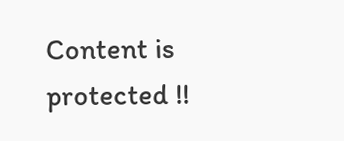Content is protected !!